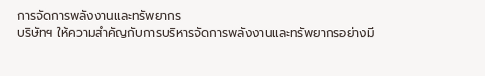การจัดการพลังงานและทรัพยากร
บริษัทฯ ให้ความสำคัญกับการบริหารจัดการพลังงานและทรัพยากรอย่างมี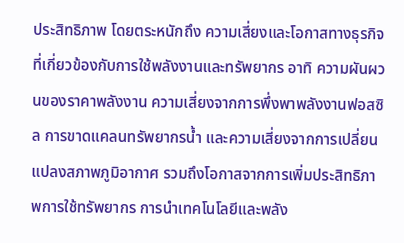ประสิทธิภาพ โดยตระหนักถึง ความเสี่ยงและโอกาสทางธุรกิจที่เกี่ยวข้องกับการใช้พลังงานและทรัพยากร อาทิ ความผันผวนของราคาพลังงาน ความเสี่ยงจากการพึ่งพาพลังงานฟอสซิล การขาดแคลนทรัพยากรน้ำ และความเสี่ยงจากการเปลี่ยนแปลงสภาพภูมิอากาศ รวมถึงโอกาสจากการเพิ่มประสิทธิภาพการใช้ทรัพยากร การนำเทคโนโลยีและพลัง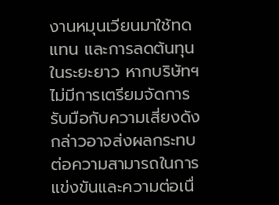งานหมุนเวียนมาใช้ทดแทน และการลดต้นทุนในระยะยาว หากบริษัทฯ ไม่มีการเตรียมจัดการรับมือกับความเสี่ยงดังกล่าวอาจส่งผลกระทบต่อความสามารถในการแข่งขันและความต่อเนื่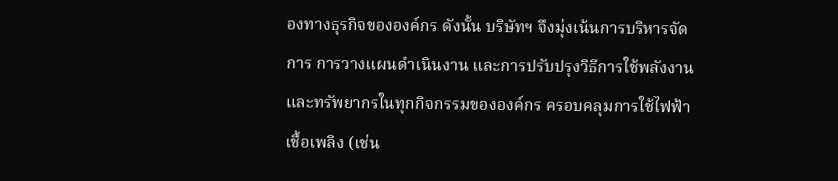องทางธุรกิจขององค์กร ดังนั้น บริษัทฯ จึงมุ่งเน้นการบริหารจัดการ การวางแผนดำเนินงาน และการปรับปรุงวิธีการใช้พลังงานและทรัพยากรในทุกกิจกรรมขององค์กร ครอบคลุมการใช้ไฟฟ้า เชื้อเพลิง (เช่น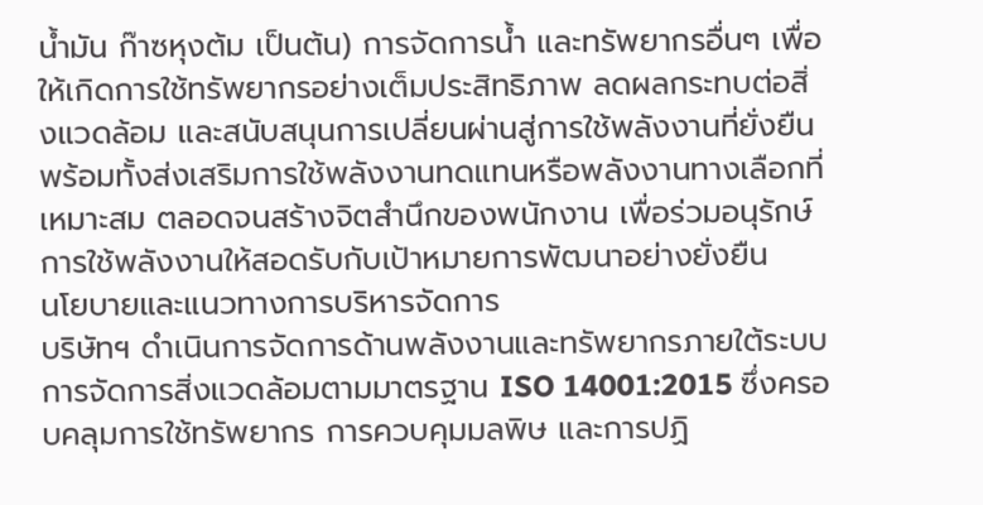น้ำมัน ก๊าซหุงต้ม เป็นต้น) การจัดการน้ำ และทรัพยากรอื่นๆ เพื่อให้เกิดการใช้ทรัพยากรอย่างเต็มประสิทธิภาพ ลดผลกระทบต่อสิ่งแวดล้อม และสนับสนุนการเปลี่ยนผ่านสู่การใช้พลังงานที่ยั่งยืน พร้อมทั้งส่งเสริมการใช้พลังงานทดแทนหรือพลังงานทางเลือกที่เหมาะสม ตลอดจนสร้างจิตสำนึกของพนักงาน เพื่อร่วมอนุรักษ์การใช้พลังงานให้สอดรับกับเป้าหมายการพัฒนาอย่างยั่งยืน
นโยบายและแนวทางการบริหารจัดการ
บริษัทฯ ดำเนินการจัดการด้านพลังงานและทรัพยากรภายใต้ระบบการจัดการสิ่งแวดล้อมตามมาตรฐาน ISO 14001:2015 ซึ่งครอบคลุมการใช้ทรัพยากร การควบคุมมลพิษ และการปฏิ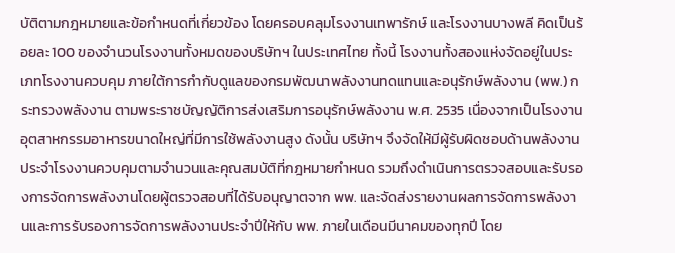บัติตามกฎหมายและข้อกำหนดที่เกี่ยวข้อง โดยครอบคลุมโรงงานเทพารักษ์ และโรงงานบางพลี คิดเป็นร้อยละ 100 ของจำนวนโรงงานทั้งหมดของบริษัทฯ ในประเทศไทย ทั้งนี้ โรงงานทั้งสองแห่งจัดอยู่ในประเภทโรงงานควบคุม ภายใต้การกำกับดูแลของกรมพัฒนาพลังงานทดแทนและอนุรักษ์พลังงาน (พพ.) กระทรวงพลังงาน ตามพระราชบัญญัติการส่งเสริมการอนุรักษ์พลังงาน พ.ศ. 2535 เนื่องจากเป็นโรงงานอุตสาหกรรมอาหารขนาดใหญ่ที่มีการใช้พลังงานสูง ดังนั้น บริษัทฯ จึงจัดให้มีผู้รับผิดชอบด้านพลังงานประจำโรงงานควบคุมตามจำนวนและคุณสมบัติที่กฎหมายกำหนด รวมถึงดำเนินการตรวจสอบและรับรองการจัดการพลังงานโดยผู้ตรวจสอบที่ได้รับอนุญาตจาก พพ. และจัดส่งรายงานผลการจัดการพลังงานและการรับรองการจัดการพลังงานประจำปีให้กับ พพ. ภายในเดือนมีนาคมของทุกปี โดย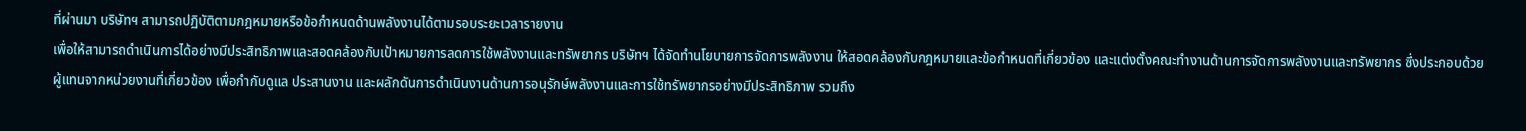ที่ผ่านมา บริษัทฯ สามารถปฏิบัติตามกฎหมายหรือข้อกำหนดด้านพลังงานได้ตามรอบระยะเวลารายงาน
เพื่อให้สามารถดำเนินการได้อย่างมีประสิทธิภาพและสอดคล้องกับเป้าหมายการลดการใช้พลังงานและทรัพยากร บริษัทฯ ได้จัดทำนโยบายการจัดการพลังงาน ให้สอดคล้องกับกฎหมายและข้อกำหนดที่เกี่ยวข้อง และแต่งตั้งคณะทำงานด้านการจัดการพลังงานและทรัพยากร ซึ่งประกอบด้วยผู้แทนจากหน่วยงานที่เกี่ยวข้อง เพื่อกำกับดูแล ประสานงาน และผลักดันการดำเนินงานด้านการอนุรักษ์พลังงานและการใช้ทรัพยากรอย่างมีประสิทธิภาพ รวมถึง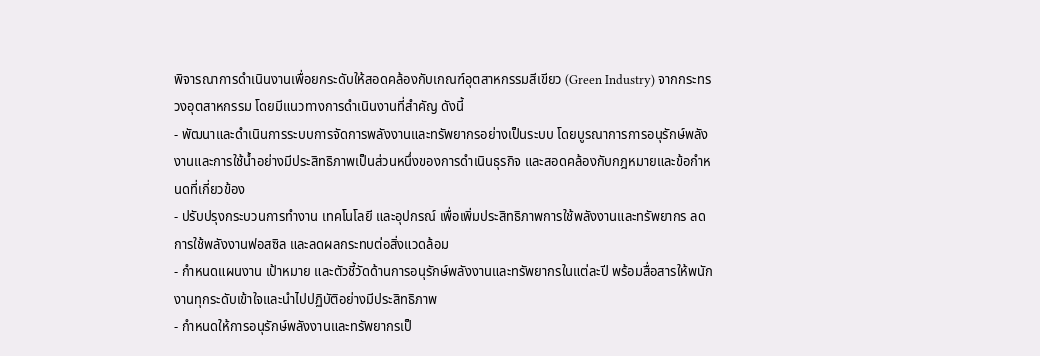พิจารณาการดำเนินงานเพื่อยกระดับให้สอดคล้องกับเกณฑ์อุตสาหกรรมสีเขียว (Green Industry) จากกระทรวงอุตสาหกรรม โดยมีแนวทางการดำเนินงานที่สำคัญ ดังนี้
- พัฒนาและดำเนินการระบบการจัดการพลังงานและทรัพยากรอย่างเป็นระบบ โดยบูรณาการการอนุรักษ์พลังงานและการใช้น้ำอย่างมีประสิทธิภาพเป็นส่วนหนึ่งของการดำเนินธุรกิจ และสอดคล้องกับกฎหมายและข้อกำหนดที่เกี่ยวข้อง
- ปรับปรุงกระบวนการทำงาน เทคโนโลยี และอุปกรณ์ เพื่อเพิ่มประสิทธิภาพการใช้พลังงานและทรัพยากร ลดการใช้พลังงานฟอสซิล และลดผลกระทบต่อสิ่งแวดล้อม
- กำหนดแผนงาน เป้าหมาย และตัวชี้วัดด้านการอนุรักษ์พลังงานและทรัพยากรในแต่ละปี พร้อมสื่อสารให้พนักงานทุกระดับเข้าใจและนำไปปฏิบัติอย่างมีประสิทธิภาพ
- กำหนดให้การอนุรักษ์พลังงานและทรัพยากรเป็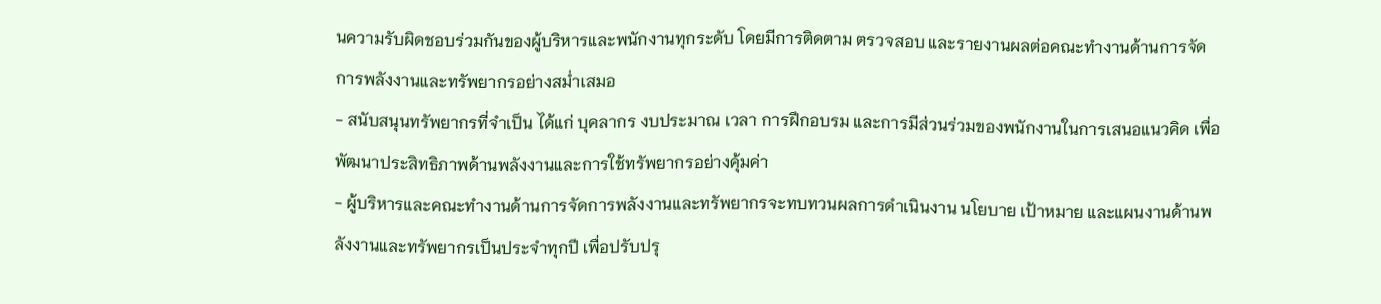นความรับผิดชอบร่วมกันของผู้บริหารและพนักงานทุกระดับ โดยมีการติดตาม ตรวจสอบ และรายงานผลต่อคณะทำงานด้านการจัดการพลังงานและทรัพยากรอย่างสม่ำเสมอ
- สนับสนุนทรัพยากรที่จำเป็น ได้แก่ บุคลากร งบประมาณ เวลา การฝึกอบรม และการมีส่วนร่วมของพนักงานในการเสนอแนวคิด เพื่อพัฒนาประสิทธิภาพด้านพลังงานและการใช้ทรัพยากรอย่างคุ้มค่า
- ผู้บริหารและคณะทำงานด้านการจัดการพลังงานและทรัพยากรจะทบทวนผลการดำเนินงาน นโยบาย เป้าหมาย และแผนงานด้านพลังงานและทรัพยากรเป็นประจำทุกปี เพื่อปรับปรุ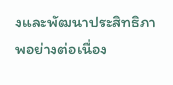งและพัฒนาประสิทธิภาพอย่างต่อเนื่อง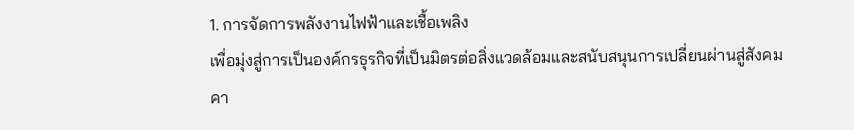1. การจัดการพลังงานไฟฟ้าและเชื้อเพลิง
เพื่อมุ่งสู่การเป็นองค์กรธุรกิจที่เป็นมิตรต่อสิ่งแวดล้อมและสนับสนุนการเปลี่ยนผ่านสู่สังคมคา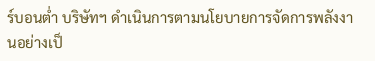ร์บอนต่ำ บริษัทฯ ดำเนินการตามนโยบายการจัดการพลังงานอย่างเป็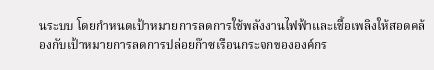นระบบ โดยกำหนดเป้าหมายการลดการใช้พลังงานไฟฟ้าและเชื้อเพลิงให้สอดคล้องกับเป้าหมายการลดการปล่อยก๊าซเรือนกระจกขององค์กร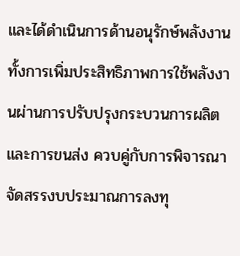และได้ดำเนินการด้านอนุรักษ์พลังงาน ทั้งการเพิ่มประสิทธิภาพการใช้พลังงานผ่านการปรับปรุงกระบวนการผลิตและการขนส่ง ควบคู่กับการพิจารณาจัดสรรงบประมาณการลงทุ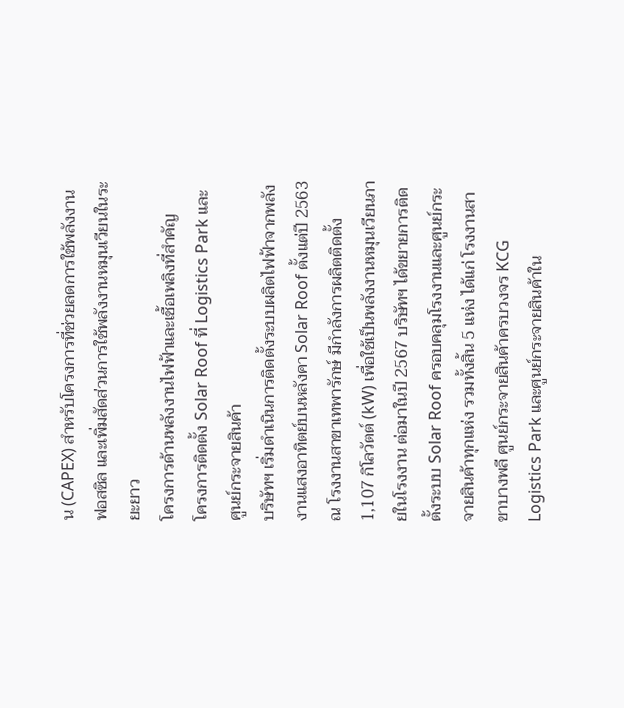น (CAPEX) สำหรับโครงการที่ช่วยลดการใช้พลังงานฟอสซิล และเพิ่มสัดส่วนการใช้พลังงานหมุนเวียนในระยะยาว
โครงการด้านพลังงานไฟฟ้าและเชื้อเพลิงที่สำคัญ
โครงการติดตั้ง Solar Roof ที่ Logistics Park และ ศูนย์กระจายสินค้า
บริษัทฯ เริ่มดำเนินการติดตั้งระบบผลิตไฟฟ้าจากพลังงานแสงอาทิตย์บนหลังคา Solar Roof ตั้งแต่ปี 2563 ณ โรงงานสาขาเทพารักษ์ มีกำลังการผลิตติดตั้ง 1,107 กิโลวัตต์ (kW) เพื่อใช้เป็นพลังงานหมุนเวียนภายในโรงงาน ต่อมาในปี 2567 บริษัทฯ ได้ขยายการติดตั้งระบบ Solar Roof ครอบคลุมโรงงานและศูนย์กระจายสินค้าทุกแห่ง รวมทั้งสิ้น 5 แห่ง ได้แก่ โรงงานสาขาบางพลี ศูนย์กระจายสินค้าครบวงจร KCG Logistics Park และศูนย์กระจายสินค้าใน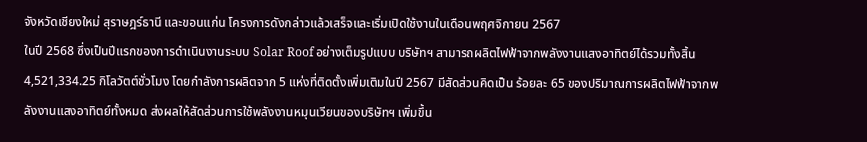จังหวัดเชียงใหม่ สุราษฎร์ธานี และขอนแก่น โครงการดังกล่าวแล้วเสร็จและเริ่มเปิดใช้งานในเดือนพฤศจิกายน 2567
ในปี 2568 ซึ่งเป็นปีแรกของการดำเนินงานระบบ Solar Roof อย่างเต็มรูปแบบ บริษัทฯ สามารถผลิตไฟฟ้าจากพลังงานแสงอาทิตย์ได้รวมทั้งสิ้น 4,521,334.25 กิโลวัตต์ชั่วโมง โดยกำลังการผลิตจาก 5 แห่งที่ติดตั้งเพิ่มเติมในปี 2567 มีสัดส่วนคิดเป็น ร้อยละ 65 ของปริมาณการผลิตไฟฟ้าจากพลังงานแสงอาทิตย์ทั้งหมด ส่งผลให้สัดส่วนการใช้พลังงานหมุนเวียนของบริษัทฯ เพิ่มขึ้น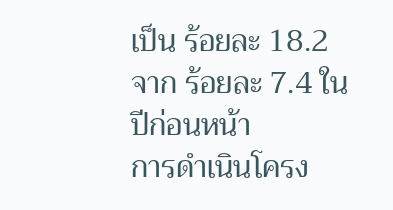เป็น ร้อยละ 18.2 จาก ร้อยละ 7.4 ในปีก่อนหน้า
การดำเนินโครง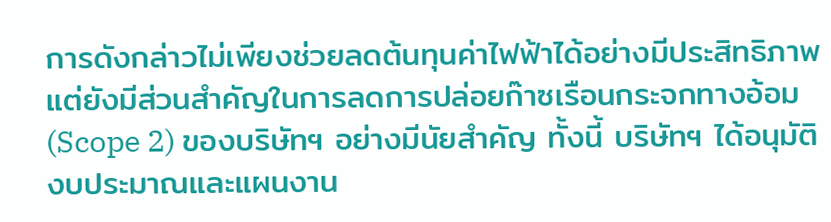การดังกล่าวไม่เพียงช่วยลดต้นทุนค่าไฟฟ้าได้อย่างมีประสิทธิภาพ แต่ยังมีส่วนสำคัญในการลดการปล่อยก๊าซเรือนกระจกทางอ้อม (Scope 2) ของบริษัทฯ อย่างมีนัยสำคัญ ทั้งนี้ บริษัทฯ ได้อนุมัติงบประมาณและแผนงาน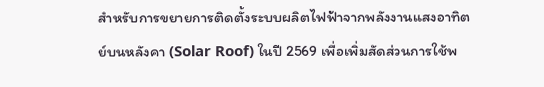สำหรับการขยายการติดตั้งระบบผลิตไฟฟ้าจากพลังงานแสงอาทิตย์บนหลังคา (Solar Roof) ในปี 2569 เพื่อเพิ่มสัดส่วนการใช้พ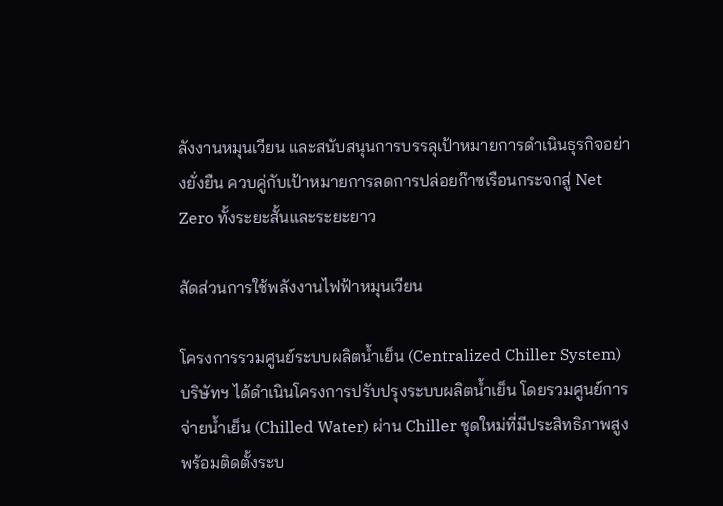ลังงานหมุนเวียน และสนับสนุนการบรรลุเป้าหมายการดำเนินธุรกิจอย่างยั่งยืน ควบคู่กับเป้าหมายการลดการปล่อยก๊าซเรือนกระจกสู่ Net Zero ทั้งระยะสั้นและระยะยาว

สัดส่วนการใช้พลังงานไฟฟ้าหมุนเวียน

โครงการรวมศูนย์ระบบผลิตน้ำเย็น (Centralized Chiller System)
บริษัทฯ ได้ดำเนินโครงการปรับปรุงระบบผลิตน้ำเย็น โดยรวมศูนย์การจ่ายน้ำเย็น (Chilled Water) ผ่าน Chiller ชุดใหม่ที่มีประสิทธิภาพสูง พร้อมติดตั้งระบ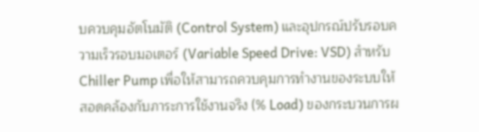บควบคุมอัตโนมัติ (Control System) และอุปกรณ์ปรับรอบความเร็วรอบมอเตอร์ (Variable Speed Drive: VSD) สำหรับ Chiller Pump เพื่อให้สามารถควบคุมการทำงานของระบบให้สอดคล้องกับภาระการใช้งานจริง (% Load) ของกระบวนการผ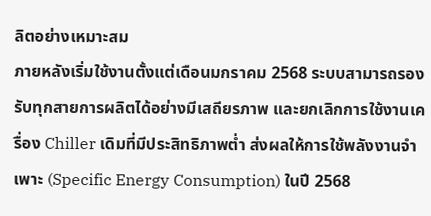ลิตอย่างเหมาะสม
ภายหลังเริ่มใช้งานตั้งแต่เดือนมกราคม 2568 ระบบสามารถรองรับทุกสายการผลิตได้อย่างมีเสถียรภาพ และยกเลิกการใช้งานเครื่อง Chiller เดิมที่มีประสิทธิภาพต่ำ ส่งผลให้การใช้พลังงานจำเพาะ (Specific Energy Consumption) ในปี 2568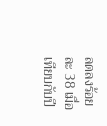ลดลงร้อยละ 38 เมื่อเทียบกับปี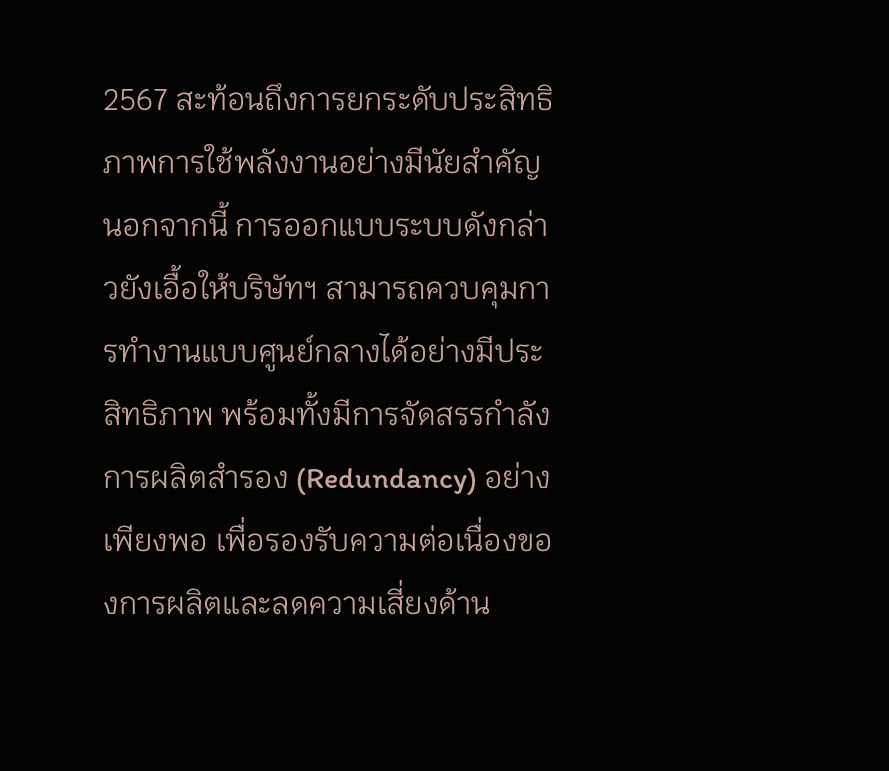2567 สะท้อนถึงการยกระดับประสิทธิภาพการใช้พลังงานอย่างมีนัยสำคัญ
นอกจากนี้ การออกแบบระบบดังกล่าวยังเอื้อให้บริษัทฯ สามารถควบคุมการทำงานแบบศูนย์กลางได้อย่างมีประสิทธิภาพ พร้อมทั้งมีการจัดสรรกำลังการผลิตสำรอง (Redundancy) อย่างเพียงพอ เพื่อรองรับความต่อเนื่องของการผลิตและลดความเสี่ยงด้าน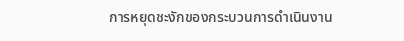การหยุดชะงักของกระบวนการดำเนินงาน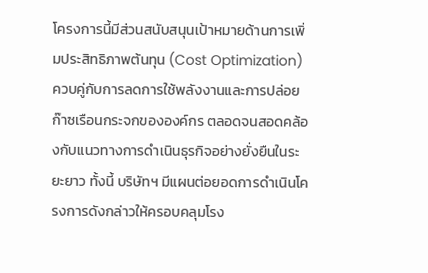โครงการนี้มีส่วนสนับสนุนเป้าหมายด้านการเพิ่มประสิทธิภาพต้นทุน (Cost Optimization) ควบคู่กับการลดการใช้พลังงานและการปล่อยก๊าซเรือนกระจกขององค์กร ตลอดจนสอดคล้องกับแนวทางการดำเนินธุรกิจอย่างยั่งยืนในระยะยาว ทั้งนี้ บริษัทฯ มีแผนต่อยอดการดำเนินโครงการดังกล่าวให้ครอบคลุมโรง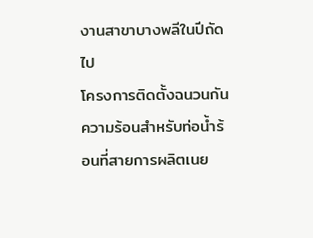งานสาขาบางพลีในปีถัดไป
โครงการติดตั้งฉนวนกันความร้อนสำหรับท่อน้ำร้อนที่สายการผลิตเนย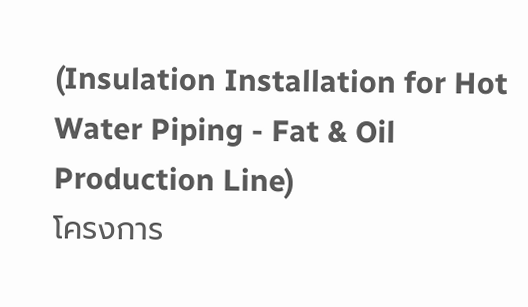(Insulation Installation for Hot Water Piping - Fat & Oil Production Line)
โครงการ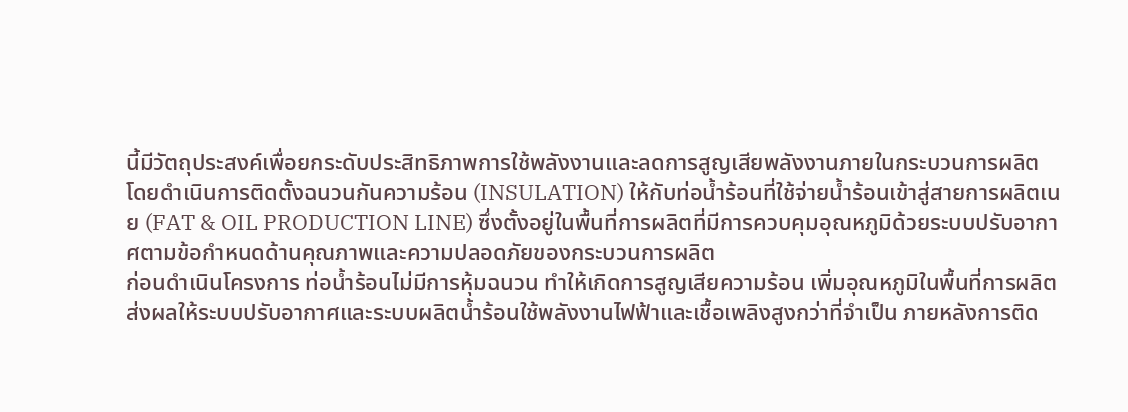นี้มีวัตถุประสงค์เพื่อยกระดับประสิทธิภาพการใช้พลังงานและลดการสูญเสียพลังงานภายในกระบวนการผลิต โดยดำเนินการติดตั้งฉนวนกันความร้อน (INSULATION) ให้กับท่อน้ำร้อนที่ใช้จ่ายน้ำร้อนเข้าสู่สายการผลิตเนย (FAT & OIL PRODUCTION LINE) ซึ่งตั้งอยู่ในพื้นที่การผลิตที่มีการควบคุมอุณหภูมิด้วยระบบปรับอากาศตามข้อกำหนดด้านคุณภาพและความปลอดภัยของกระบวนการผลิต
ก่อนดำเนินโครงการ ท่อน้ำร้อนไม่มีการหุ้มฉนวน ทำให้เกิดการสูญเสียความร้อน เพิ่มอุณหภูมิในพื้นที่การผลิต ส่งผลให้ระบบปรับอากาศและระบบผลิตน้ำร้อนใช้พลังงานไฟฟ้าและเชื้อเพลิงสูงกว่าที่จำเป็น ภายหลังการติด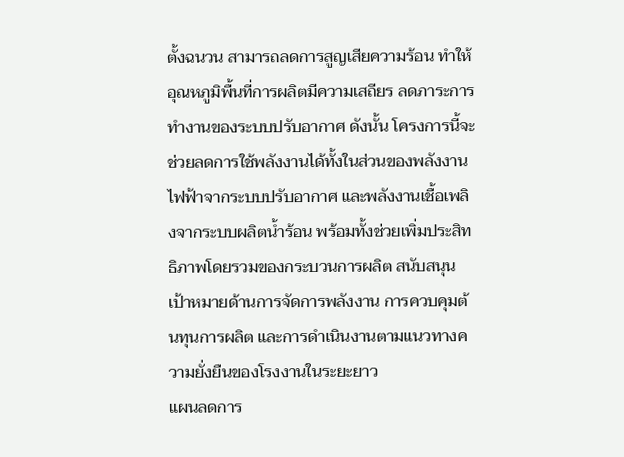ตั้งฉนวน สามารถลดการสูญเสียความร้อน ทำให้อุณหภูมิพื้นที่การผลิตมีความเสถียร ลดภาระการทำงานของระบบปรับอากาศ ดังนั้น โครงการนี้จะช่วยลดการใช้พลังงานได้ทั้งในส่วนของพลังงานไฟฟ้าจากระบบปรับอากาศ และพลังงานเชื้อเพลิงจากระบบผลิตน้ำร้อน พร้อมทั้งช่วยเพิ่มประสิทธิภาพโดยรวมของกระบวนการผลิต สนับสนุนเป้าหมายด้านการจัดการพลังงาน การควบคุมต้นทุนการผลิต และการดำเนินงานตามแนวทางความยั่งยืนของโรงงานในระยะยาว
แผนลดการ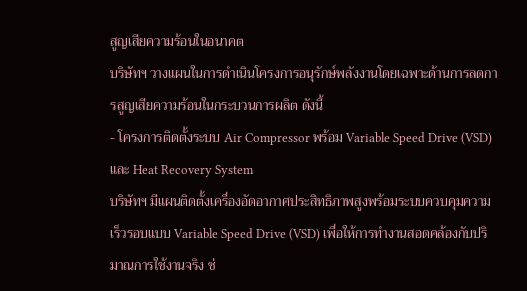สูญเสียความร้อนในอนาคต
บริษัทฯ วางแผนในการดำเนินโครงการอนุรักษ์พลังงานโดยเฉพาะด้านการลดการสูญเสียความร้อนในกระบวนการผลิต ดังนี้
- โครงการติดตั้งระบบ Air Compressor พร้อม Variable Speed Drive (VSD) และ Heat Recovery System
บริษัทฯ มีแผนติดตั้งเครื่องอัดอากาศประสิทธิภาพสูงพร้อมระบบควบคุมความเร็วรอบแบบ Variable Speed Drive (VSD) เพื่อให้การทำงานสอดคล้องกับปริมาณการใช้งานจริง ช่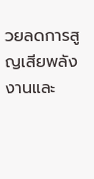วยลดการสูญเสียพลังงานและ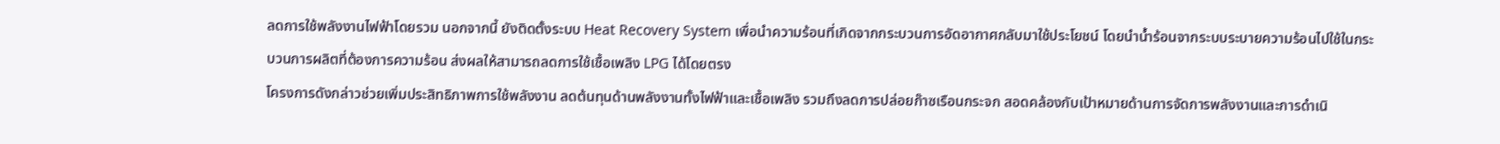ลดการใช้พลังงานไฟฟ้าโดยรวม นอกจากนี้ ยังติดตั้งระบบ Heat Recovery System เพื่อนำความร้อนที่เกิดจากกระบวนการอัดอากาศกลับมาใช้ประโยชน์ โดยนำน้ำร้อนจากระบบระบายความร้อนไปใช้ในกระบวนการผลิตที่ต้องการความร้อน ส่งผลให้สามารถลดการใช้เชื้อเพลิง LPG ได้โดยตรง
โครงการดังกล่าวช่วยเพิ่มประสิทธิภาพการใช้พลังงาน ลดต้นทุนด้านพลังงานทั้งไฟฟ้าและเชื้อเพลิง รวมถึงลดการปล่อยก๊าซเรือนกระจก สอดคล้องกับเป้าหมายด้านการจัดการพลังงานและการดำเนิ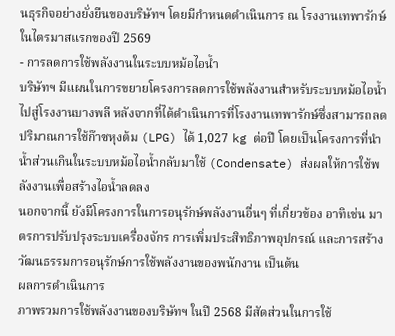นธุรกิจอย่างยั่งยืนของบริษัทฯ โดยมีกำหนดดำเนินการ ณ โรงงานเทพารักษ์ ในไตรมาสแรกของปี 2569
- การลดการใช้พลังงานในระบบหม้อไอน้ำ
บริษัทฯ มีแผนในการขยายโครงการลดการใช้พลังงานสำหรับระบบหม้อไอน้ำไปสู่โรงงานบางพลี หลังจากที่ได้ดำเนินการที่โรงงานเทพารักษ์ซึ่งสามารถลดปริมาณการใช้ก๊าซหุงต้ม (LPG) ได้ 1,027 kg ต่อปี โดยเป็นโครงการที่นำน้ำส่วนเกินในระบบหม้อไอน้ำกลับมาใช้ (Condensate) ส่งผลให้การใช้พลังงานเพื่อสร้างไอน้ำลดลง
นอกจากนี้ ยังมีโครงการในการอนุรักษ์พลังงานอื่นๆ ที่เกี่ยวข้อง อาทิเช่น มาตรการปรับปรุงระบบเครื่องจักร การเพิ่มประสิทธิภาพอุปกรณ์ และการสร้างวัฒนธรรมการอนุรักษ์การใช้พลังงานของพนักงาน เป็นต้น
ผลการดำเนินการ
ภาพรวมการใช้พลังงานของบริษัทฯ ในปี 2568 มีสัดส่วนในการใช้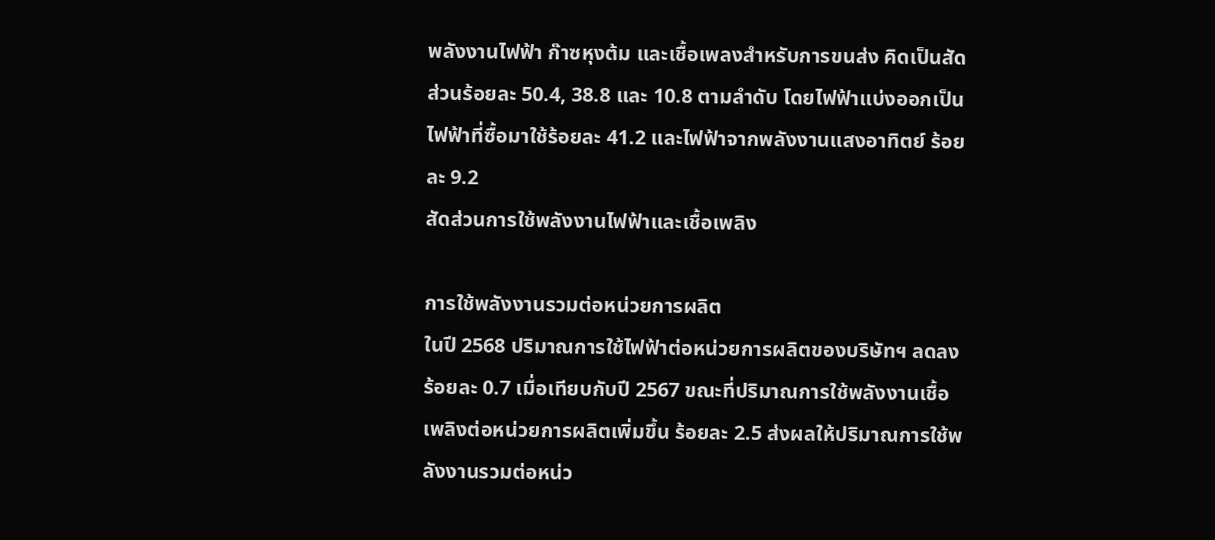พลังงานไฟฟ้า ก๊าซหุงต้ม และเชื้อเพลงสำหรับการขนส่ง คิดเป็นสัดส่วนร้อยละ 50.4, 38.8 และ 10.8 ตามลำดับ โดยไฟฟ้าแบ่งออกเป็นไฟฟ้าที่ซื้อมาใช้ร้อยละ 41.2 และไฟฟ้าจากพลังงานแสงอาทิตย์ ร้อยละ 9.2
สัดส่วนการใช้พลังงานไฟฟ้าและเชื้อเพลิง

การใช้พลังงานรวมต่อหน่วยการผลิต
ในปี 2568 ปริมาณการใช้ไฟฟ้าต่อหน่วยการผลิตของบริษัทฯ ลดลง ร้อยละ 0.7 เมื่อเทียบกับปี 2567 ขณะที่ปริมาณการใช้พลังงานเชื้อเพลิงต่อหน่วยการผลิตเพิ่มขึ้น ร้อยละ 2.5 ส่งผลให้ปริมาณการใช้พลังงานรวมต่อหน่ว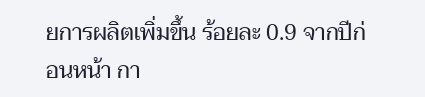ยการผลิตเพิ่มขึ้น ร้อยละ 0.9 จากปีก่อนหน้า กา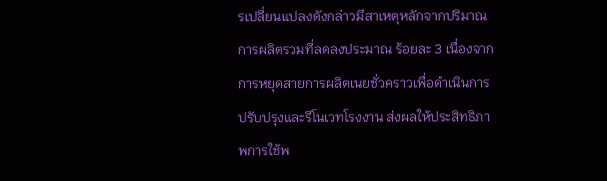รเปลี่ยนแปลงดังกล่าวมีสาเหตุหลักจากปริมาณการผลิตรวมที่ลดลงประมาณ ร้อยละ 3 เนื่องจากการหยุดสายการผลิตเนยชั่วคราวเพื่อดำเนินการปรับปรุงและรีโนเวทโรงงาน ส่งผลให้ประสิทธิภาพการใช้พ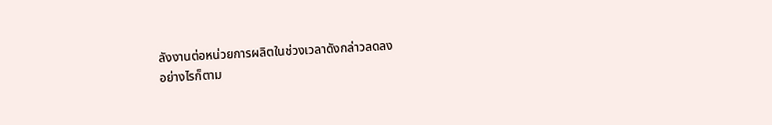ลังงานต่อหน่วยการผลิตในช่วงเวลาดังกล่าวลดลง
อย่างไรก็ตาม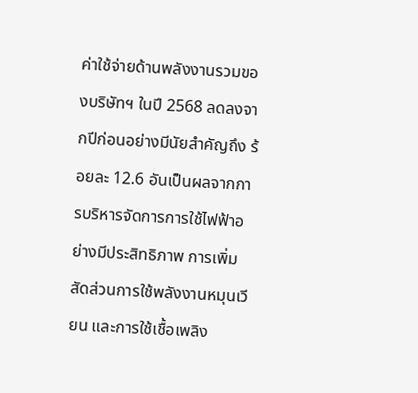ค่าใช้จ่ายด้านพลังงานรวมของบริษัทฯ ในปี 2568 ลดลงจากปีก่อนอย่างมีนัยสำคัญถึง ร้อยละ 12.6 อันเป็นผลจากการบริหารจัดการการใช้ไฟฟ้าอย่างมีประสิทธิภาพ การเพิ่มสัดส่วนการใช้พลังงานหมุนเวียน และการใช้เชื้อเพลิง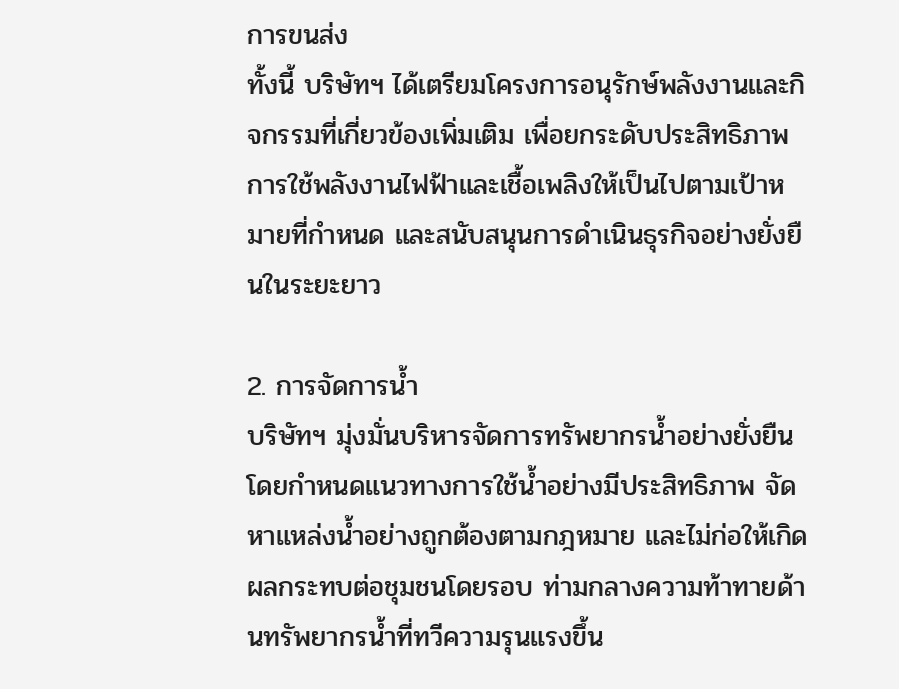การขนส่ง
ทั้งนี้ บริษัทฯ ได้เตรียมโครงการอนุรักษ์พลังงานและกิจกรรมที่เกี่ยวข้องเพิ่มเติม เพื่อยกระดับประสิทธิภาพการใช้พลังงานไฟฟ้าและเชื้อเพลิงให้เป็นไปตามเป้าหมายที่กำหนด และสนับสนุนการดำเนินธุรกิจอย่างยั่งยืนในระยะยาว

2. การจัดการน้ำ
บริษัทฯ มุ่งมั่นบริหารจัดการทรัพยากรน้ำอย่างยั่งยืน โดยกำหนดแนวทางการใช้น้ำอย่างมีประสิทธิภาพ จัดหาแหล่งน้ำอย่างถูกต้องตามกฎหมาย และไม่ก่อให้เกิดผลกระทบต่อชุมชนโดยรอบ ท่ามกลางความท้าทายด้านทรัพยากรน้ำที่ทวีความรุนแรงขึ้น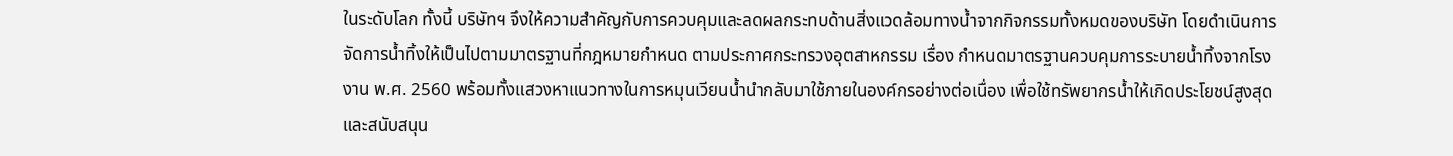ในระดับโลก ทั้งนี้ บริษัทฯ จึงให้ความสำคัญกับการควบคุมและลดผลกระทบด้านสิ่งแวดล้อมทางน้ำจากกิจกรรมทั้งหมดของบริษัท โดยดำเนินการจัดการน้ำทิ้งให้เป็นไปตามมาตรฐานที่กฎหมายกำหนด ตามประกาศกระทรวงอุตสาหกรรม เรื่อง กำหนดมาตรฐานควบคุมการระบายน้ำทิ้งจากโรงงาน พ.ศ. 2560 พร้อมทั้งแสวงหาแนวทางในการหมุนเวียนน้ำนำกลับมาใช้ภายในองค์กรอย่างต่อเนื่อง เพื่อใช้ทรัพยากรน้ำให้เกิดประโยชน์สูงสุดและสนับสนุน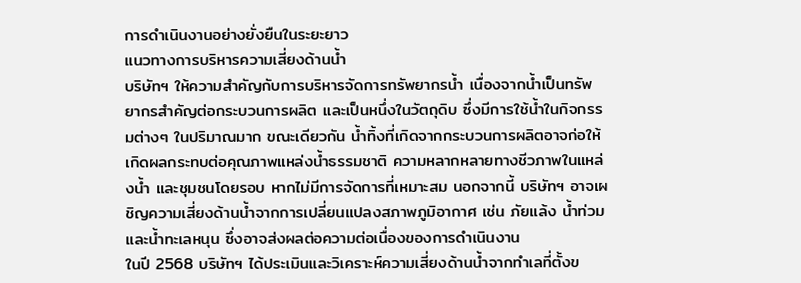การดำเนินงานอย่างยั่งยืนในระยะยาว
แนวทางการบริหารความเสี่ยงด้านน้ำ
บริษัทฯ ให้ความสำคัญกับการบริหารจัดการทรัพยากรน้ำ เนื่องจากน้ำเป็นทรัพยากรสำคัญต่อกระบวนการผลิต และเป็นหนึ่งในวัตถุดิบ ซึ่งมีการใช้น้ำในกิจกรรมต่างๆ ในปริมาณมาก ขณะเดียวกัน น้ำทิ้งที่เกิดจากกระบวนการผลิตอาจก่อให้เกิดผลกระทบต่อคุณภาพแหล่งน้ำธรรมชาติ ความหลากหลายทางชีวภาพในแหล่งน้ำ และชุมชนโดยรอบ หากไม่มีการจัดการที่เหมาะสม นอกจากนี้ บริษัทฯ อาจเผชิญความเสี่ยงด้านน้ำจากการเปลี่ยนแปลงสภาพภูมิอากาศ เช่น ภัยแล้ง น้ำท่วม และน้ำทะเลหนุน ซึ่งอาจส่งผลต่อความต่อเนื่องของการดำเนินงาน
ในปี 2568 บริษัทฯ ได้ประเมินและวิเคราะห์ความเสี่ยงด้านน้ำจากทำเลที่ตั้งข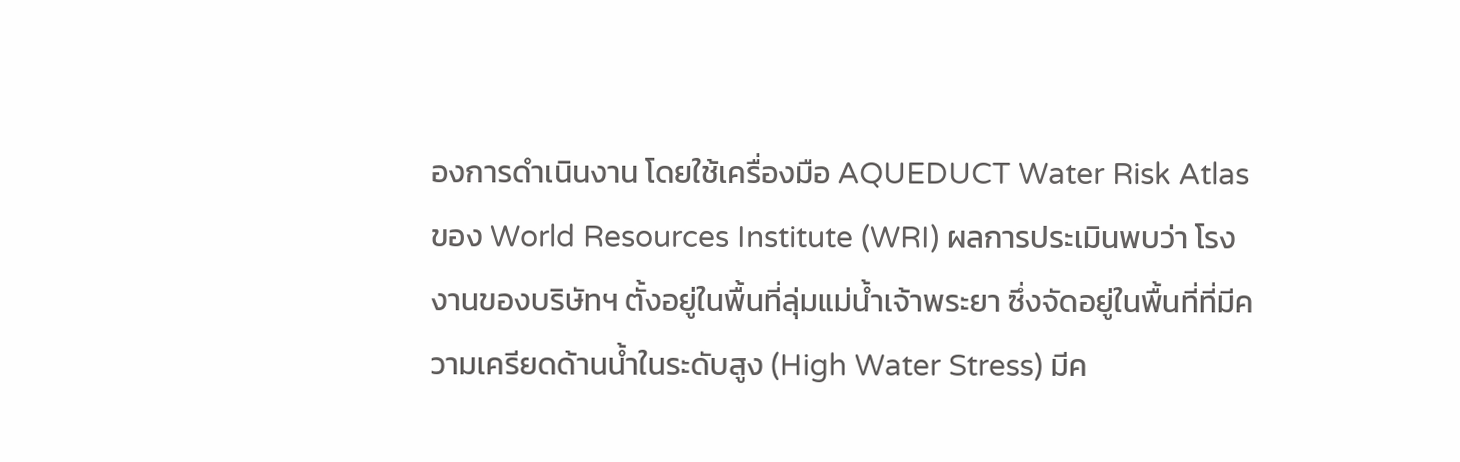องการดำเนินงาน โดยใช้เครื่องมือ AQUEDUCT Water Risk Atlas ของ World Resources Institute (WRI) ผลการประเมินพบว่า โรงงานของบริษัทฯ ตั้งอยู่ในพื้นที่ลุ่มแม่น้ำเจ้าพระยา ซึ่งจัดอยู่ในพื้นที่ที่มีความเครียดด้านน้ำในระดับสูง (High Water Stress) มีค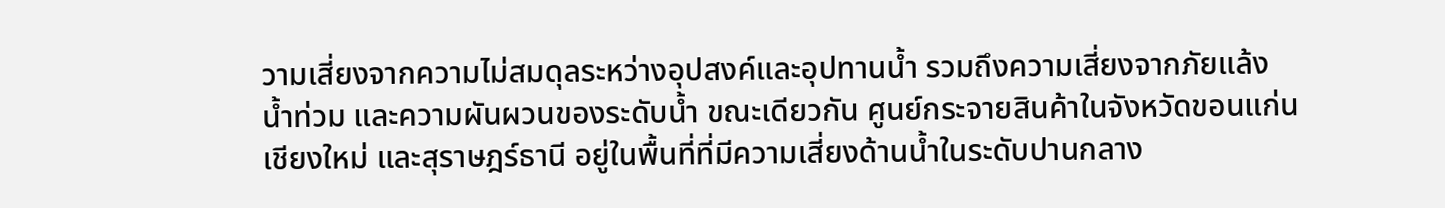วามเสี่ยงจากความไม่สมดุลระหว่างอุปสงค์และอุปทานน้ำ รวมถึงความเสี่ยงจากภัยแล้ง น้ำท่วม และความผันผวนของระดับน้ำ ขณะเดียวกัน ศูนย์กระจายสินค้าในจังหวัดขอนแก่น เชียงใหม่ และสุราษฎร์ธานี อยู่ในพื้นที่ที่มีความเสี่ยงด้านน้ำในระดับปานกลาง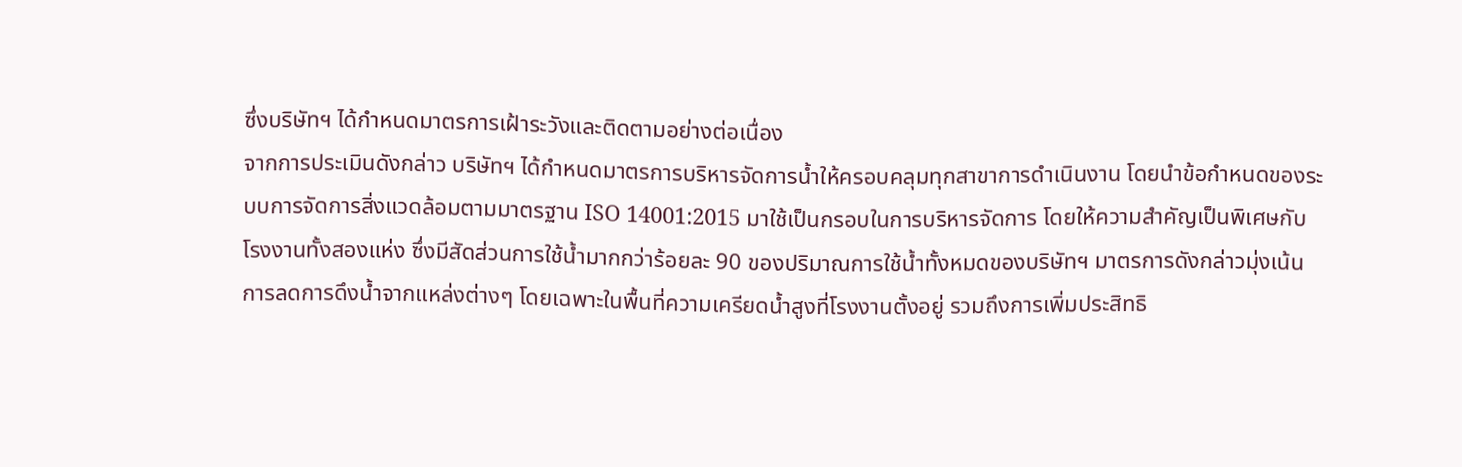ซึ่งบริษัทฯ ได้กำหนดมาตรการเฝ้าระวังและติดตามอย่างต่อเนื่อง
จากการประเมินดังกล่าว บริษัทฯ ได้กำหนดมาตรการบริหารจัดการน้ำให้ครอบคลุมทุกสาขาการดำเนินงาน โดยนำข้อกำหนดของระบบการจัดการสิ่งแวดล้อมตามมาตรฐาน ISO 14001:2015 มาใช้เป็นกรอบในการบริหารจัดการ โดยให้ความสำคัญเป็นพิเศษกับโรงงานทั้งสองแห่ง ซึ่งมีสัดส่วนการใช้น้ำมากกว่าร้อยละ 90 ของปริมาณการใช้น้ำทั้งหมดของบริษัทฯ มาตรการดังกล่าวมุ่งเน้นการลดการดึงน้ำจากแหล่งต่างๆ โดยเฉพาะในพื้นที่ความเครียดน้ำสูงที่โรงงานตั้งอยู่ รวมถึงการเพิ่มประสิทธิ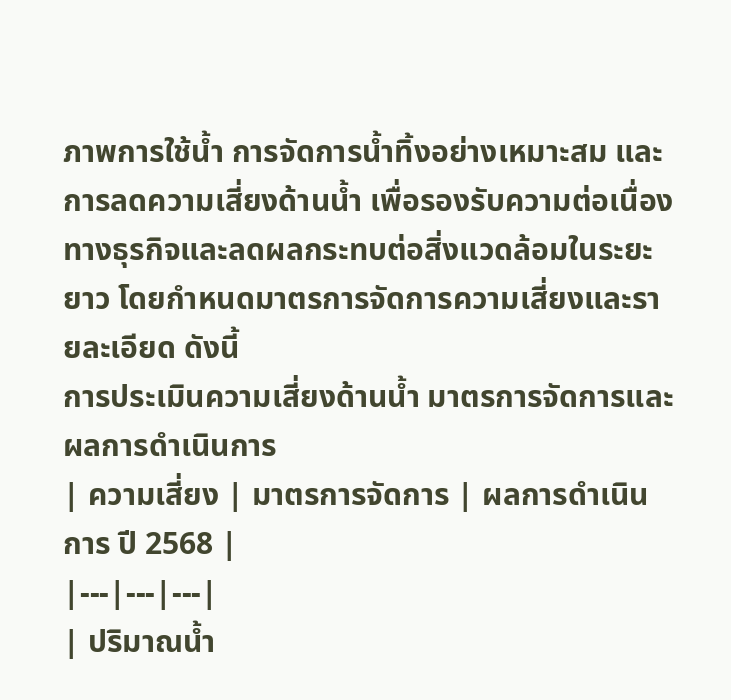ภาพการใช้น้ำ การจัดการน้ำทิ้งอย่างเหมาะสม และการลดความเสี่ยงด้านน้ำ เพื่อรองรับความต่อเนื่องทางธุรกิจและลดผลกระทบต่อสิ่งแวดล้อมในระยะยาว โดยกำหนดมาตรการจัดการความเสี่ยงและรายละเอียด ดังนี้
การประเมินความเสี่ยงด้านน้ำ มาตรการจัดการและผลการดำเนินการ
| ความเสี่ยง | มาตรการจัดการ | ผลการดำเนินการ ปี 2568 |
|---|---|---|
| ปริมาณน้ำ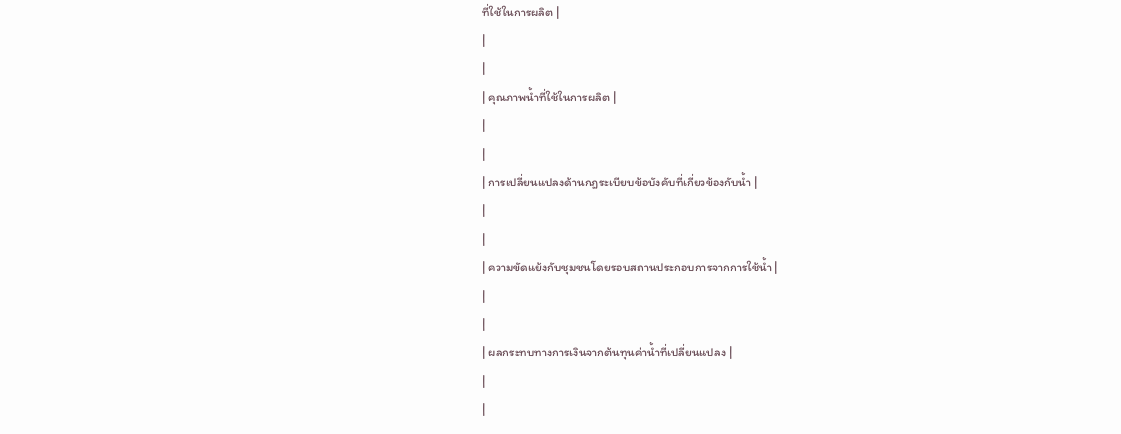ที่ใช้ในการผลิต |
|
|
| คุณภาพน้ำที่ใช้ในการผลิต |
|
|
| การเปลี่ยนแปลงด้านกฎระเบียบข้อบังคับที่เกี่ยวข้องกับน้ำ |
|
|
| ความขัดแย้งกับชุมชนโดยรอบสถานประกอบการจากการใช้น้ำ |
|
|
| ผลกระทบทางการเงินจากต้นทุนค่าน้ำที่เปลี่ยนแปลง |
|
|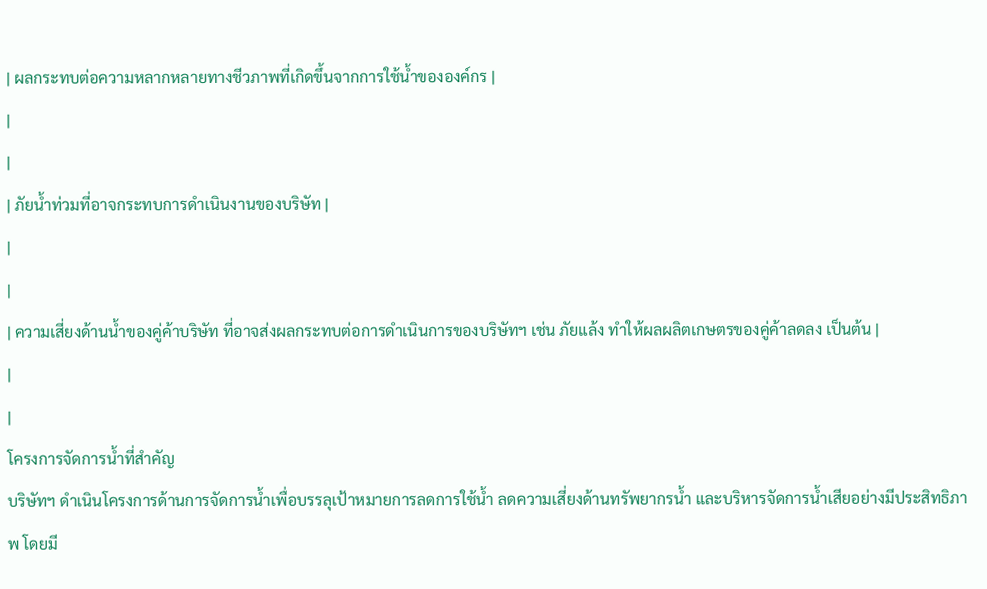| ผลกระทบต่อความหลากหลายทางชีวภาพที่เกิดขึ้นจากการใช้น้ำขององค์กร |
|
|
| ภัยน้ำท่วมที่อาจกระทบการดำเนินงานของบริษัท |
|
|
| ความเสี่ยงด้านน้ำของคู่ค้าบริษัท ที่อาจส่งผลกระทบต่อการดำเนินการของบริษัทฯ เช่น ภัยแล้ง ทำให้ผลผลิตเกษตรของคู่ค้าลดลง เป็นต้น |
|
|
โครงการจัดการน้ำที่สำคัญ
บริษัทฯ ดำเนินโครงการด้านการจัดการน้ำเพื่อบรรลุเป้าหมายการลดการใช้น้ำ ลดความเสี่ยงด้านทรัพยากรน้ำ และบริหารจัดการน้ำเสียอย่างมีประสิทธิภาพ โดยมี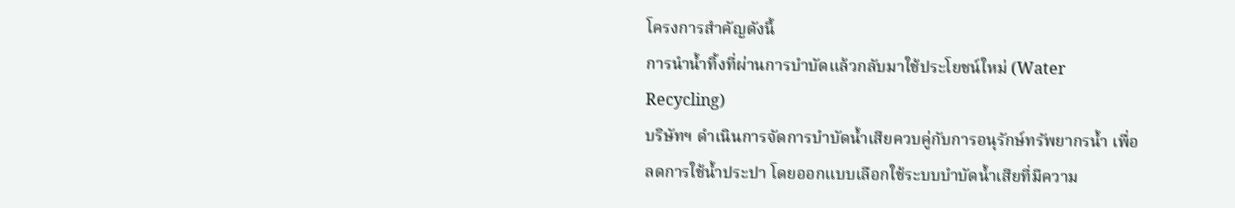โครงการสำคัญดังนี้
การนำน้ำทิ้งที่ผ่านการบำบัดแล้วกลับมาใช้ประโยชน์ใหม่ (Water Recycling)
บริษัทฯ ดำเนินการจัดการบำบัดน้ำเสียควบคู่กับการอนุรักษ์ทรัพยากรน้ำ เพื่อลดการใช้น้ำประปา โดยออกแบบเลือกใช้ระบบบำบัดน้ำเสียที่มีความ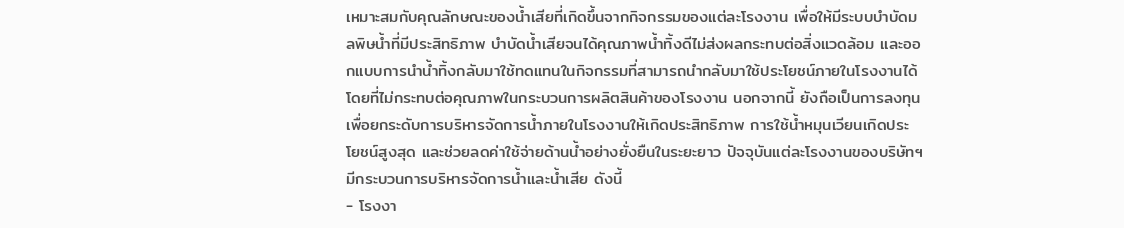เหมาะสมกับคุณลักษณะของน้ำเสียที่เกิดขึ้นจากกิจกรรมของแต่ละโรงงาน เพื่อให้มีระบบบำบัดมลพิษน้ำที่มีประสิทธิภาพ บำบัดน้ำเสียจนได้คุณภาพน้ำทิ้งดีไม่ส่งผลกระทบต่อสิ่งแวดล้อม และออกแบบการนำน้ำทิ้งกลับมาใช้ทดแทนในกิจกรรมที่สามารถนำกลับมาใช้ประโยชน์ภายในโรงงานได้โดยที่ไม่กระทบต่อคุณภาพในกระบวนการผลิตสินค้าของโรงงาน นอกจากนี้ ยังถือเป็นการลงทุนเพื่อยกระดับการบริหารจัดการน้ำภายในโรงงานให้เกิดประสิทธิภาพ การใช้น้ำหมุนเวียนเกิดประโยชน์สูงสุด และช่วยลดค่าใช้จ่ายด้านน้ำอย่างยั่งยืนในระยะยาว ปัจจุบันแต่ละโรงงานของบริษัทฯ มีกระบวนการบริหารจัดการน้ำและน้ำเสีย ดังนี้
- โรงงา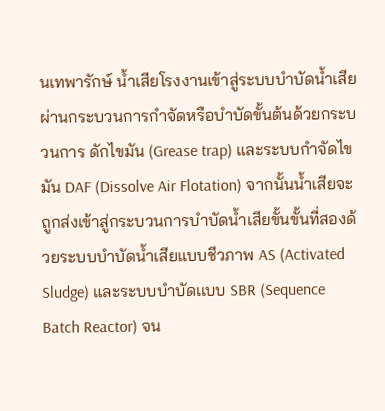นเทพารักษ์ น้ำเสียโรงงานเข้าสู่ระบบบำบัดน้ำเสีย ผ่านกระบวนการกำจัดหรือบำบัดขั้นต้นด้วยกระบวนการ ดักไขมัน (Grease trap) และระบบกำจัดไขมัน DAF (Dissolve Air Flotation) จากนั้นน้ำเสียจะถูกส่งเข้าสู่กระบวนการบำบัดน้ำเสียขั้นขั้นที่สองด้วยระบบบำบัดน้ำเสียแบบชีวภาพ AS (Activated Sludge) และระบบบำบัดเเบบ SBR (Sequence Batch Reactor) จน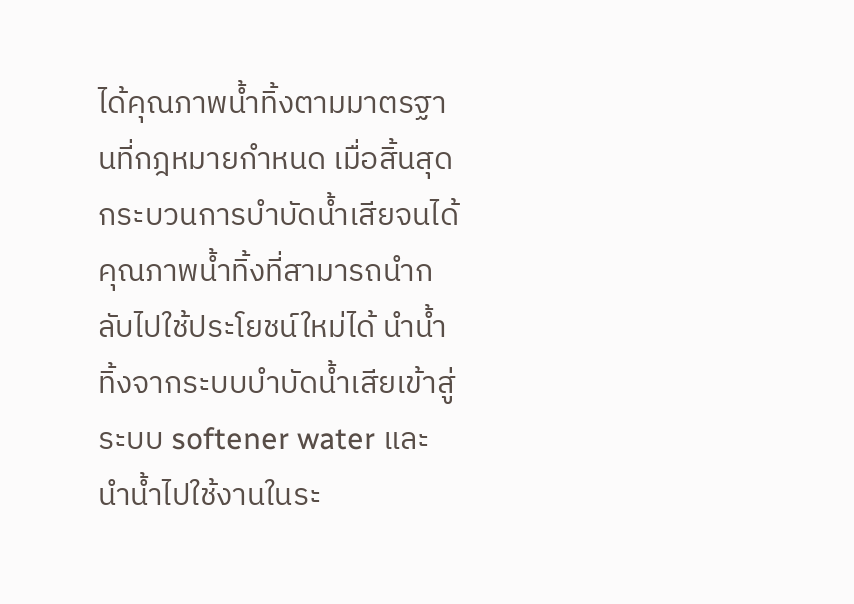ได้คุณภาพน้ำทิ้งตามมาตรฐานที่กฎหมายกำหนด เมื่อสิ้นสุดกระบวนการบำบัดน้ำเสียจนได้คุณภาพน้ำทิ้งที่สามารถนำกลับไปใช้ประโยชน์ใหม่ได้ นำน้ำทิ้งจากระบบบำบัดน้ำเสียเข้าสู่ระบบ softener water และนำน้ำไปใช้งานในระ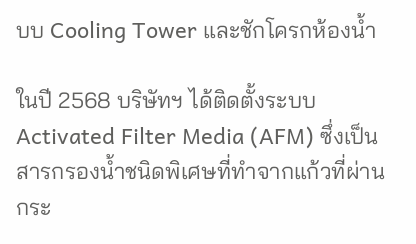บบ Cooling Tower และชักโครกห้องน้ำ

ในปี 2568 บริษัทฯ ได้ติดตั้งระบบ Activated Filter Media (AFM) ซึ่งเป็นสารกรองน้ำชนิดพิเศษที่ทำจากแก้วที่ผ่านกระ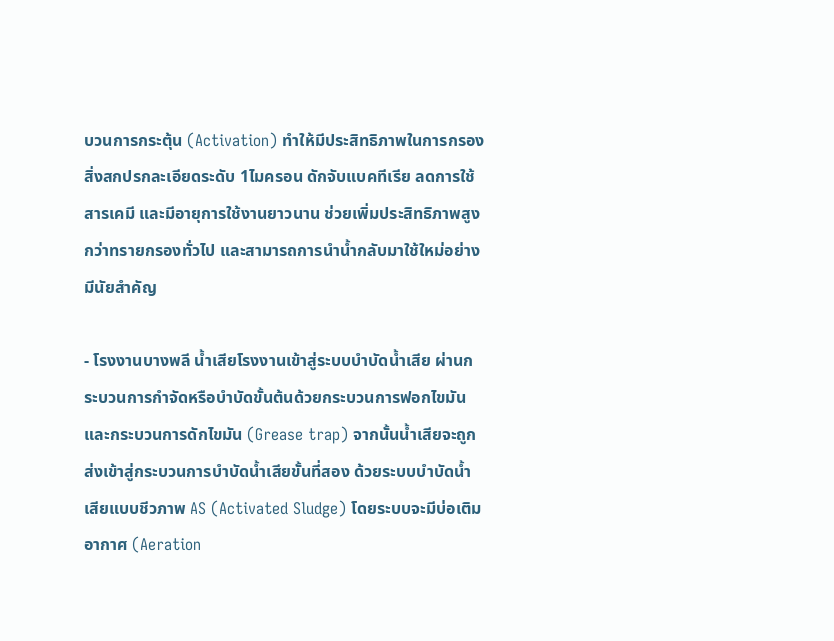บวนการกระตุ้น (Activation) ทำให้มีประสิทธิภาพในการกรองสิ่งสกปรกละเอียดระดับ 1ไมครอน ดักจับแบคทีเรีย ลดการใช้สารเคมี และมีอายุการใช้งานยาวนาน ช่วยเพิ่มประสิทธิภาพสูงกว่าทรายกรองทั่วไป และสามารถการนำน้ำกลับมาใช้ใหม่อย่างมีนัยสำคัญ

- โรงงานบางพลี น้ำเสียโรงงานเข้าสู่ระบบบำบัดน้ำเสีย ผ่านกระบวนการกำจัดหรือบำบัดขั้นต้นด้วยกระบวนการฟอกไขมัน และกระบวนการดักไขมัน (Grease trap) จากนั้นน้ำเสียจะถูกส่งเข้าสู่กระบวนการบำบัดน้ำเสียขั้นที่สอง ด้วยระบบบำบัดน้ำเสียแบบชีวภาพ AS (Activated Sludge) โดยระบบจะมีบ่อเติมอากาศ (Aeration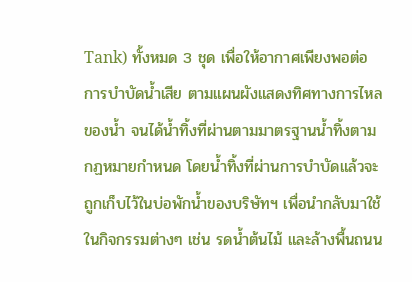Tank) ทั้งหมด 3 ชุด เพื่อให้อากาศเพียงพอต่อการบำบัดน้ำเสีย ตามแผนผังแสดงทิศทางการไหลของน้ำ จนได้น้ำทิ้งที่ผ่านตามมาตรฐานน้ำทิ้งตามกฏหมายกำหนด โดยน้ำทิ้งที่ผ่านการบำบัดแล้วจะถูกเก็บไว้ในบ่อพักน้ำของบริษัทฯ เพื่อนำกลับมาใช้ในกิจกรรมต่างๆ เช่น รดน้ำต้นไม้ และล้างพื้นถนน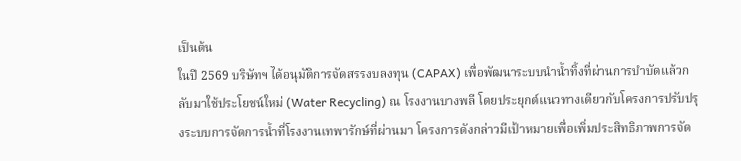เป็นต้น
ในปี 2569 บริษัทฯ ได้อนุมัติการจัดสรรงบลงทุน (CAPAX) เพื่อพัฒนาระบบนำน้ำทิ้งที่ผ่านการบำบัดแล้วกลับมาใช้ประโยชน์ใหม่ (Water Recycling) ณ โรงงานบางพลี โดยประยุกต์แนวทางเดียวกับโครงการปรับปรุงระบบการจัดการน้ำที่โรงงานเทพารักษ์ที่ผ่านมา โครงการดังกล่าวมีเป้าหมายเพื่อเพิ่มประสิทธิภาพการจัด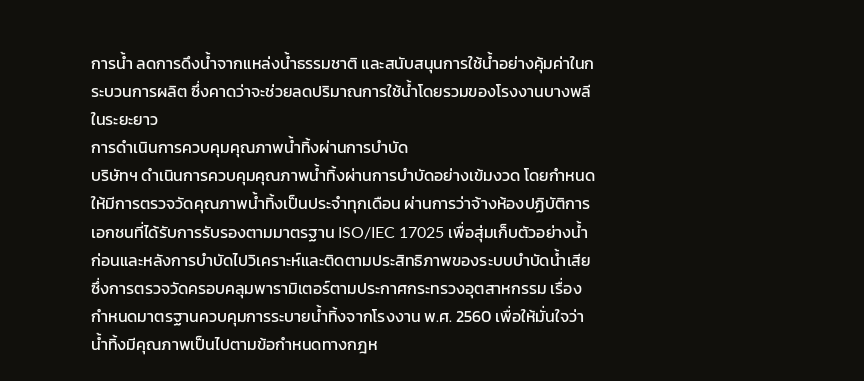การน้ำ ลดการดึงน้ำจากแหล่งน้ำธรรมชาติ และสนับสนุนการใช้น้ำอย่างคุ้มค่าในกระบวนการผลิต ซึ่งคาดว่าจะช่วยลดปริมาณการใช้น้ำโดยรวมของโรงงานบางพลีในระยะยาว
การดำเนินการควบคุมคุณภาพน้ำทิ้งผ่านการบำบัด
บริษัทฯ ดำเนินการควบคุมคุณภาพน้ำทิ้งผ่านการบำบัดอย่างเข้มงวด โดยกำหนดให้มีการตรวจวัดคุณภาพน้ำทิ้งเป็นประจำทุกเดือน ผ่านการว่าจ้างห้องปฏิบัติการเอกชนที่ได้รับการรับรองตามมาตรฐาน ISO/IEC 17025 เพื่อสุ่มเก็บตัวอย่างน้ำก่อนและหลังการบำบัดไปวิเคราะห์และติดตามประสิทธิภาพของระบบบำบัดน้ำเสีย ซึ่งการตรวจวัดครอบคลุมพารามิเตอร์ตามประกาศกระทรวงอุตสาหกรรม เรื่อง กำหนดมาตรฐานควบคุมการระบายน้ำทิ้งจากโรงงาน พ.ศ. 2560 เพื่อให้มั่นใจว่าน้ำทิ้งมีคุณภาพเป็นไปตามข้อกำหนดทางกฎห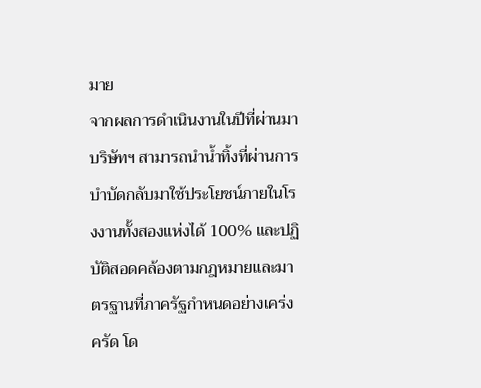มาย
จากผลการดำเนินงานในปีที่ผ่านมา บริษัทฯ สามารถนำน้ำทิ้งที่ผ่านการบำบัดกลับมาใช้ประโยชน์ภายในโรงงานทั้งสองแห่งได้ 100% และปฏิบัติสอดคล้องตามกฎหมายและมาตรฐานที่ภาครัฐกำหนดอย่างเคร่งครัด โด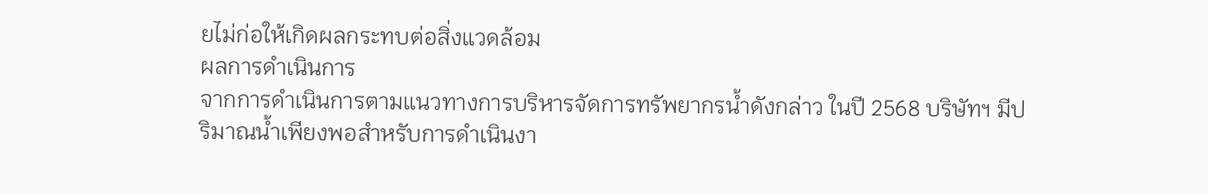ยไม่ก่อให้เกิดผลกระทบต่อสิ่งแวดล้อม
ผลการดำเนินการ
จากการดำเนินการตามแนวทางการบริหารจัดการทรัพยากรน้ำดังกล่าว ในปี 2568 บริษัทฯ มีปริมาณน้ำเพียงพอสำหรับการดำเนินงา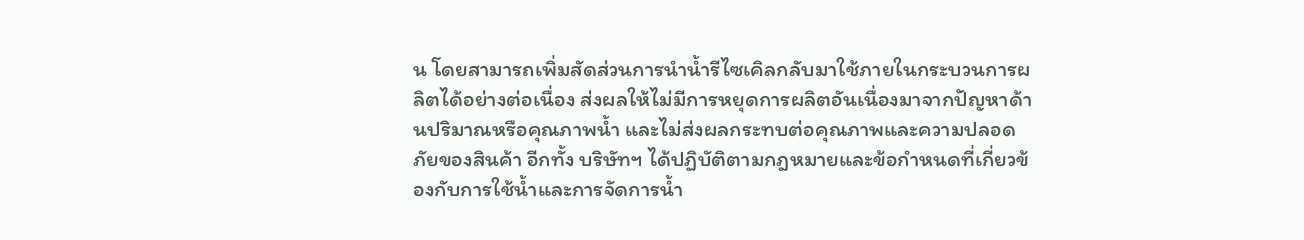น โดยสามารถเพิ่มสัดส่วนการนำน้ำรีไซเคิลกลับมาใช้ภายในกระบวนการผลิตได้อย่างต่อเนื่อง ส่งผลให้ไม่มีการหยุดการผลิตอันเนื่องมาจากปัญหาด้านปริมาณหรือคุณภาพน้ำ และไม่ส่งผลกระทบต่อคุณภาพและความปลอดภัยของสินค้า อีกทั้ง บริษัทฯ ได้ปฏิบัติตามกฎหมายและข้อกำหนดที่เกี่ยวข้องกับการใช้น้ำและการจัดการน้ำ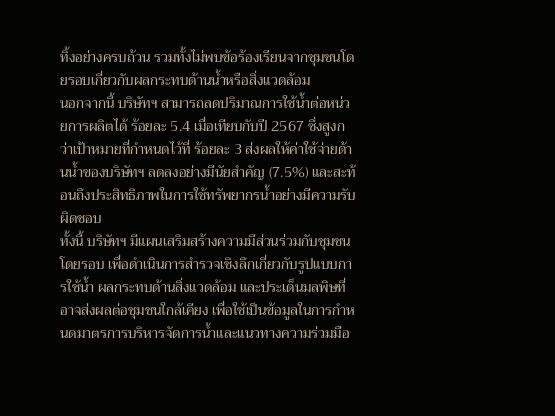ทิ้งอย่างครบถ้วน รวมทั้งไม่พบข้อร้องเรียนจากชุมชนโดยรอบเกี่ยวกับผลกระทบด้านน้ำหรือสิ่งแวดล้อม
นอกจากนี้ บริษัทฯ สามารถลดปริมาณการใช้น้ำต่อหน่วยการผลิตได้ ร้อยละ 5.4 เมื่อเทียบกับปี 2567 ซึ่งสูงกว่าเป้าหมายที่กำหนดไว้ที่ ร้อยละ 3 ส่งผลให้ค่าใช้จ่ายด้านน้ำของบริษัทฯ ลดลงอย่างมีนัยสำคัญ (7.5%) และสะท้อนถึงประสิทธิภาพในการใช้ทรัพยากรน้ำอย่างมีความรับผิดชอบ
ทั้งนี้ บริษัทฯ มีแผนเสริมสร้างความมีส่วนร่วมกับชุมชนโดยรอบ เพื่อดำเนินการสำรวจเชิงลึกเกี่ยวกับรูปแบบการใช้น้ำ ผลกระทบด้านสิ่งแวดล้อม และประเด็นมลพิษที่อาจส่งผลต่อชุมชนใกล้เคียง เพื่อใช้เป็นข้อมูลในการกำหนดมาตรการบริหารจัดการน้ำและแนวทางความร่วมมือ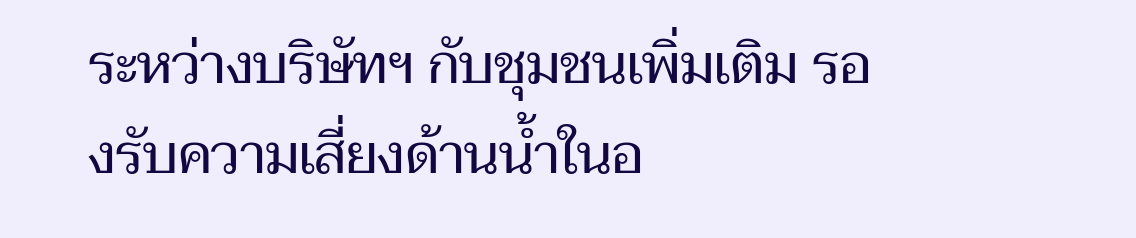ระหว่างบริษัทฯ กับชุมชนเพิ่มเติม รองรับความเสี่ยงด้านน้ำในอ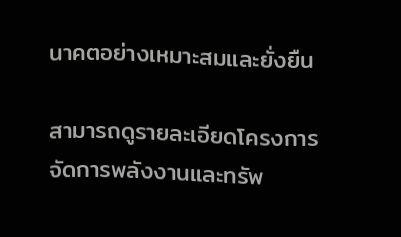นาคตอย่างเหมาะสมและยั่งยืน

สามารถดูรายละเอียดโครงการจัดการพลังงานและทรัพ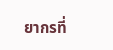ยากรที่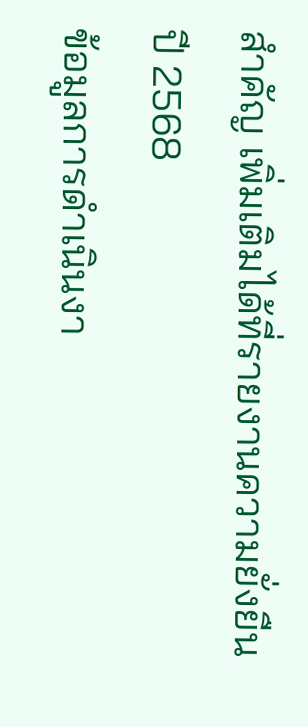สำคัญ เพิ่มเติมได้ที่รายงานความยั่งยืนปี 2568
ข้อมูลการดำเนินงา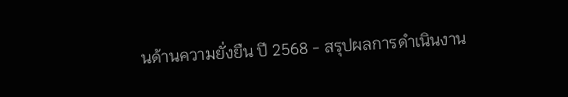นด้านความยั่งยืน ปี 2568 - สรุปผลการดำเนินงาน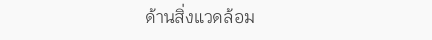ด้านสิ่งแวดล้อม